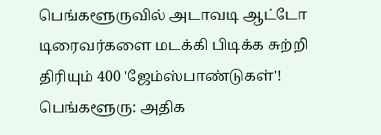பெங்களூருவில் அடாவடி ஆட்டோ டிரைவர்களை மடக்கி பிடிக்க சுற்றி திரியும் 400 'ஜேம்ஸ்பாண்டுகள்'!
பெங்களூரு: அதிக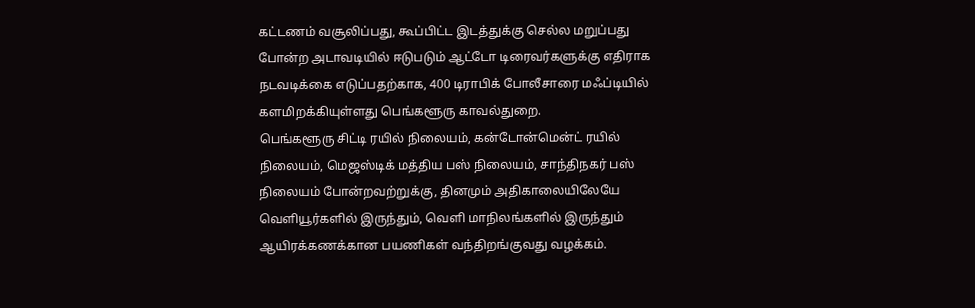கட்டணம் வசூலிப்பது, கூப்பிட்ட இடத்துக்கு செல்ல மறுப்பது போன்ற அடாவடியில் ஈடுபடும் ஆட்டோ டிரைவர்களுக்கு எதிராக நடவடிக்கை எடுப்பதற்காக, 400 டிராபிக் போலீசாரை மஃப்டியில் களமிறக்கியுள்ளது பெங்களூரு காவல்துறை.
பெங்களூரு சிட்டி ரயில் நிலையம், கன்டோன்மென்ட் ரயில் நிலையம், மெஜஸ்டிக் மத்திய பஸ் நிலையம், சாந்திநகர் பஸ் நிலையம் போன்றவற்றுக்கு, தினமும் அதிகாலையிலேயே வெளியூர்களில் இருந்தும், வெளி மாநிலங்களில் இருந்தும் ஆயிரக்கணக்கான பயணிகள் வந்திறங்குவது வழக்கம்.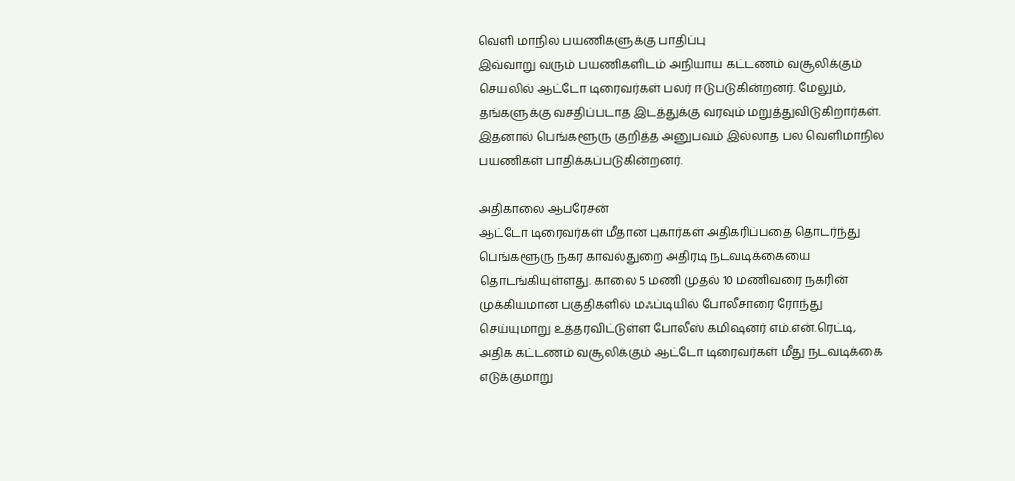வெளி மாநில பயணிகளுக்கு பாதிப்பு
இவ்வாறு வரும் பயணிகளிடம் அநியாய கட்டணம் வசூலிக்கும் செயலில் ஆட்டோ டிரைவர்கள் பலர் ஈடுபடுகின்றனர். மேலும், தங்களுக்கு வசதிப்படாத இடத்துக்கு வரவும் மறுத்துவிடுகிறார்கள். இதனால் பெங்களூரு குறித்த அனுபவம் இல்லாத பல வெளிமாநில பயணிகள் பாதிக்கப்படுகின்றனர்.

அதிகாலை ஆபரேசன்
ஆட்டோ டிரைவர்கள் மீதான புகார்கள் அதிகரிப்பதை தொடர்ந்து பெங்களூரு நகர காவல்துறை அதிரடி நடவடிக்கையை தொடங்கியுள்ளது. காலை 5 மணி முதல் 10 மணிவரை நகரின் முக்கியமான பகுதிகளில் மஃப்டியில் போலீசாரை ரோந்து செய்யுமாறு உத்தரவிட்டுள்ள போலீஸ் கமிஷனர் எம்.என்.ரெட்டி, அதிக கட்டணம் வசூலிக்கும் ஆட்டோ டிரைவர்கள் மீது நடவடிக்கை எடுக்குமாறு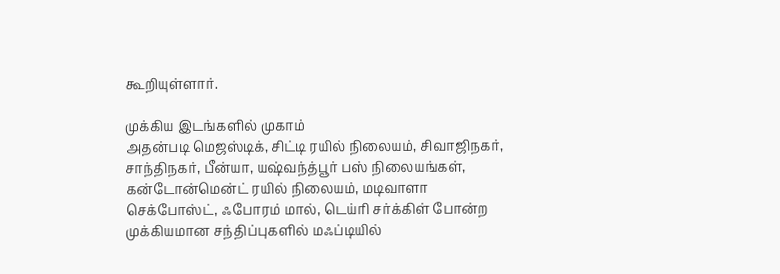கூறியுள்ளார்.

முக்கிய இடங்களில் முகாம்
அதன்படி மெஜஸ்டிக், சிட்டி ரயில் நிலையம், சிவாஜிநகர், சாந்திநகர், பீன்யா, யஷ்வந்த்பூர் பஸ் நிலையங்கள், கன்டோன்மென்ட் ரயில் நிலையம், மடிவாளா செக்போஸ்ட், ஃபோரம் மால், டெய்ரி சர்க்கிள் போன்ற முக்கியமான சந்திப்புகளில் மஃப்டியில்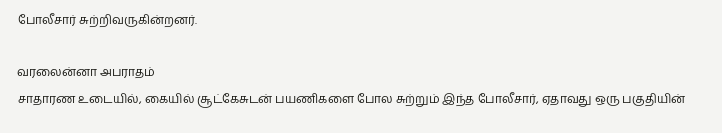போலீசார் சுற்றிவருகின்றனர்.

வரலைன்னா அபராதம்
சாதாரண உடையில், கையில் சூட்கேசுடன் பயணிகளை போல சுற்றும் இந்த போலீசார், ஏதாவது ஒரு பகுதியின்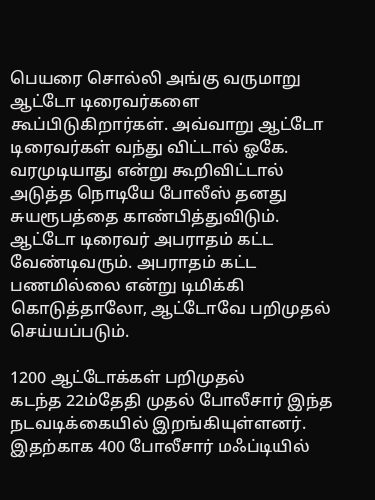பெயரை சொல்லி அங்கு வருமாறு ஆட்டோ டிரைவர்களை கூப்பிடுகிறார்கள். அவ்வாறு ஆட்டோ டிரைவர்கள் வந்து விட்டால் ஓகே. வரமுடியாது என்று கூறிவிட்டால் அடுத்த நொடியே போலீஸ் தனது சுயரூபத்தை காண்பித்துவிடும். ஆட்டோ டிரைவர் அபராதம் கட்ட வேண்டிவரும். அபராதம் கட்ட பணமில்லை என்று டிமிக்கி கொடுத்தாலோ, ஆட்டோவே பறிமுதல் செய்யப்படும்.

1200 ஆட்டோக்கள் பறிமுதல்
கடந்த 22ம்தேதி முதல் போலீசார் இந்த நடவடிக்கையில் இறங்கியுள்ளனர். இதற்காக 400 போலீசார் மஃப்டியில்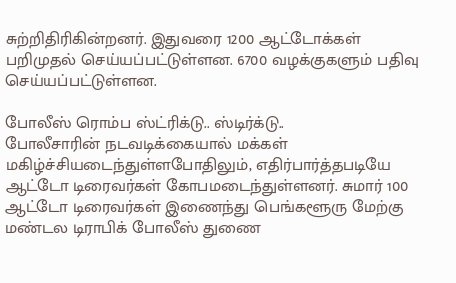சுற்றிதிரிகின்றனர். இதுவரை 1200 ஆட்டோக்கள் பறிமுதல் செய்யப்பட்டுள்ளன. 6700 வழக்குகளும் பதிவு செய்யப்பட்டுள்ளன.

போலீஸ் ரொம்ப ஸ்ட்ரிக்டு.. ஸ்டிர்க்டு..
போலீசாரின் நடவடிக்கையால் மக்கள் மகிழ்ச்சியடைந்துள்ளபோதிலும், எதிர்பார்த்தபடியே ஆட்டோ டிரைவர்கள் கோபமடைந்துள்ளனர். சுமார் 100 ஆட்டோ டிரைவர்கள் இணைந்து பெங்களூரு மேற்கு மண்டல டிராபிக் போலீஸ் துணை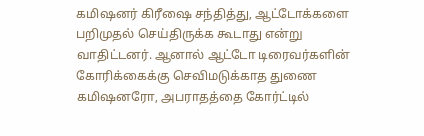கமிஷனர் கிரீஷை சந்தித்து, ஆட்டோக்களை பறிமுதல் செய்திருக்க கூடாது என்று வாதிட்டனர். ஆனால் ஆட்டோ டிரைவர்களின் கோரிக்கைக்கு செவிமடுக்காத துணை கமிஷனரோ, அபராதத்தை கோர்ட்டில்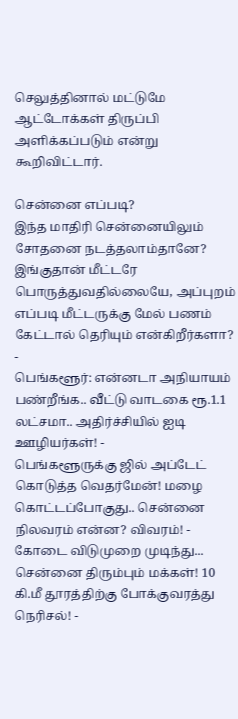செலுத்தினால் மட்டுமே ஆட்டோக்கள் திருப்பி அளிக்கப்படும் என்று கூறிவிட்டார்.

சென்னை எப்படி?
இந்த மாதிரி சென்னையிலும் சோதனை நடத்தலாம்தானே? இங்குதான் மீட்டரே பொருத்துவதில்லையே, அப்புறம் எப்படி மீட்டருக்கு மேல் பணம் கேட்டால் தெரியும் என்கிறீர்களா?
-
பெங்களூர்: என்னடா அநியாயம் பண்றீங்க.. வீட்டு வாடகை ரூ.1.1 லட்சமா.. அதிர்ச்சியில் ஐடி ஊழியர்கள்! -
பெங்களூருக்கு ஜில் அப்டேட் கொடுத்த வெதர்மேன்! மழை கொட்டப்போகுது.. சென்னை நிலவரம் என்ன? விவரம்! -
கோடை விடுமுறை முடிந்து... சென்னை திரும்பும் மக்கள்! 10 கி.மீ தூரத்திற்கு போக்குவரத்து நெரிசல்! -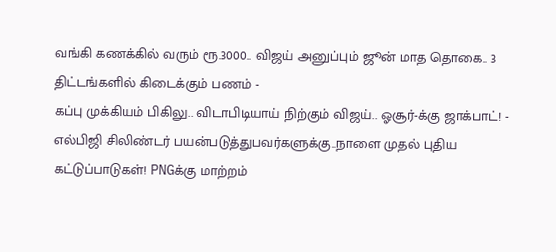வங்கி கணக்கில் வரும் ரூ.3000.. விஜய் அனுப்பும் ஜூன் மாத தொகை.. 3 திட்டங்களில் கிடைக்கும் பணம் -
கப்பு முக்கியம் பிகிலு.. விடாபிடியாய் நிற்கும் விஜய்.. ஓசூர்-க்கு ஜாக்பாட்! -
எல்பிஜி சிலிண்டர் பயன்படுத்துபவர்களுக்கு..நாளை முதல் புதிய கட்டுப்பாடுகள்! PNGக்கு மாற்றம்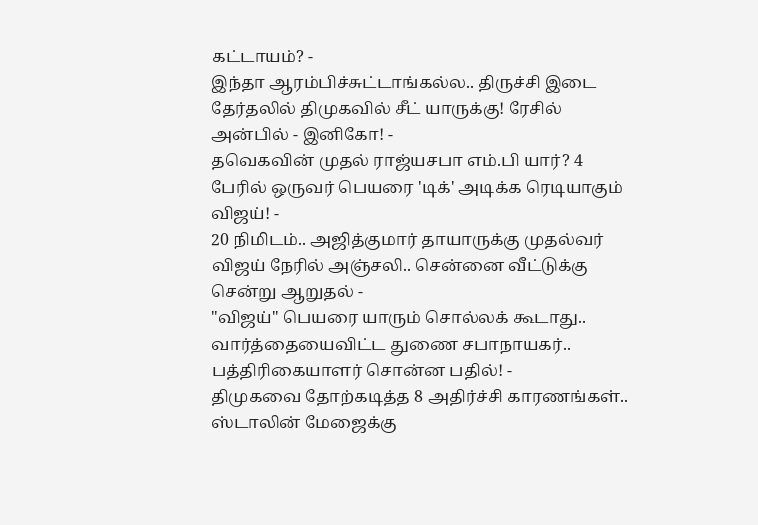கட்டாயம்? -
இந்தா ஆரம்பிச்சுட்டாங்கல்ல.. திருச்சி இடை தேர்தலில் திமுகவில் சீட் யாருக்கு! ரேசில் அன்பில் - இனிகோ! -
தவெகவின் முதல் ராஜ்யசபா எம்.பி யார்? 4 பேரில் ஒருவர் பெயரை 'டிக்' அடிக்க ரெடியாகும் விஜய்! -
20 நிமிடம்.. அஜித்குமார் தாயாருக்கு முதல்வர் விஜய் நேரில் அஞ்சலி.. சென்னை வீட்டுக்கு சென்று ஆறுதல் -
"விஜய்" பெயரை யாரும் சொல்லக் கூடாது.. வார்த்தையைவிட்ட துணை சபாநாயகர்.. பத்திரிகையாளர் சொன்ன பதில்! -
திமுகவை தோற்கடித்த 8 அதிர்ச்சி காரணங்கள்.. ஸ்டாலின் மேஜைக்கு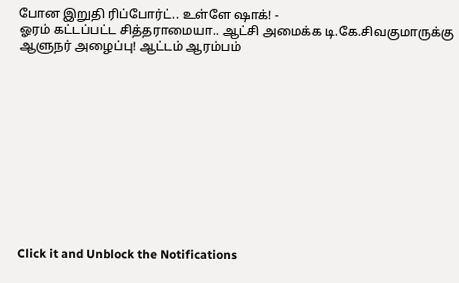போன இறுதி ரிப்போர்ட்.. உள்ளே ஷாக்! -
ஓரம் கட்டப்பட்ட சித்தராமையா.. ஆட்சி அமைக்க டி.கே.சிவகுமாருக்கு ஆளுநர் அழைப்பு! ஆட்டம் ஆரம்பம்












Click it and Unblock the Notifications